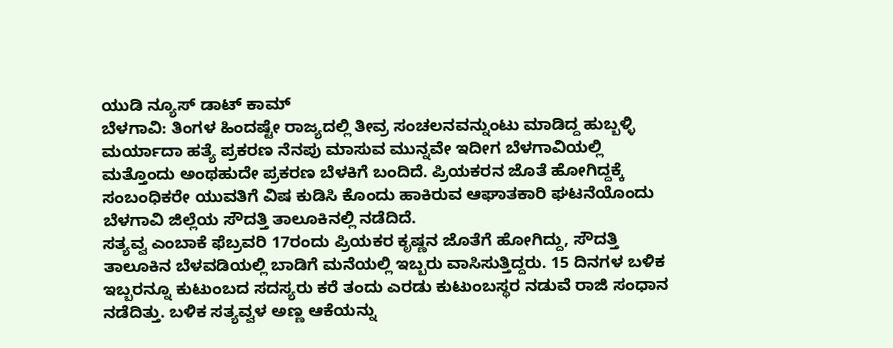ಯುಡಿ ನ್ಯೂಸ್ ಡಾಟ್ ಕಾಮ್
ಬೆಳಗಾವಿ: ತಿಂಗಳ ಹಿಂದಷ್ಟೇ ರಾಜ್ಯದಲ್ಲಿ ತೀವ್ರ ಸಂಚಲನವನ್ನುಂಟು ಮಾಡಿದ್ದ ಹುಬ್ಬಳ್ಳಿ ಮರ್ಯಾದಾ ಹತ್ಯೆ ಪ್ರಕರಣ ನೆನಪು ಮಾಸುವ ಮುನ್ನವೇ ಇದೀಗ ಬೆಳಗಾವಿಯಲ್ಲಿ ಮತ್ತೊಂದು ಅಂಥಹುದೇ ಪ್ರಕರಣ ಬೆಳಕಿಗೆ ಬಂದಿದೆ. ಪ್ರಿಯಕರನ ಜೊತೆ ಹೋಗಿದ್ದಕ್ಕೆ ಸಂಬಂಧಿಕರೇ ಯುವತಿಗೆ ವಿಷ ಕುಡಿಸಿ ಕೊಂದು ಹಾಕಿರುವ ಆಘಾತಕಾರಿ ಘಟನೆಯೊಂದು ಬೆಳಗಾವಿ ಜಿಲ್ಲೆಯ ಸೌದತ್ತಿ ತಾಲೂಕಿನಲ್ಲಿ ನಡೆದಿದೆ.
ಸತ್ಯವ್ವ ಎಂಬಾಕೆ ಫೆಬ್ರವರಿ 17ರಂದು ಪ್ರಿಯಕರ ಕೃಷ್ಣನ ಜೊತೆಗೆ ಹೋಗಿದ್ದು, ಸೌದತ್ತಿ ತಾಲೂಕಿನ ಬೆಳವಡಿಯಲ್ಲಿ ಬಾಡಿಗೆ ಮನೆಯಲ್ಲಿ ಇಬ್ಬರು ವಾಸಿಸುತ್ತಿದ್ದರು. 15 ದಿನಗಳ ಬಳಿಕ ಇಬ್ಬರನ್ನೂ ಕುಟುಂಬದ ಸದಸ್ಯರು ಕರೆ ತಂದು ಎರಡು ಕುಟುಂಬಸ್ಥರ ನಡುವೆ ರಾಜಿ ಸಂಧಾನ ನಡೆದಿತ್ತು. ಬಳಿಕ ಸತ್ಯವ್ವಳ ಅಣ್ಣ ಆಕೆಯನ್ನು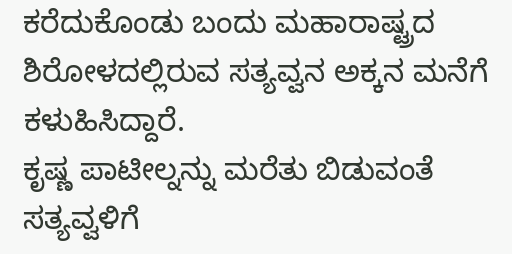ಕರೆದುಕೊಂಡು ಬಂದು ಮಹಾರಾಷ್ಟ್ರದ ಶಿರೋಳದಲ್ಲಿರುವ ಸತ್ಯವ್ವನ ಅಕ್ಕನ ಮನೆಗೆ ಕಳುಹಿಸಿದ್ದಾರೆ.
ಕೃಷ್ಣ ಪಾಟೀಲ್ನನ್ನು ಮರೆತು ಬಿಡುವಂತೆ ಸತ್ಯವ್ವಳಿಗೆ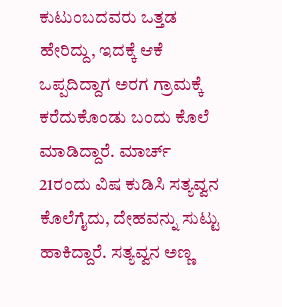ಕುಟುಂಬದವರು ಒತ್ತಡ ಹೇರಿದ್ದು, ಇದಕ್ಕೆ ಆಕೆ ಒಪ್ಪದಿದ್ದಾಗ ಅರಗ ಗ್ರಾಮಕ್ಕೆ ಕರೆದುಕೊಂಡು ಬಂದು ಕೊಲೆ ಮಾಡಿದ್ದಾರೆ. ಮಾರ್ಚ್ 21ರಂದು ವಿಷ ಕುಡಿಸಿ ಸತ್ಯವ್ವನ ಕೊಲೆಗೈದು, ದೇಹವನ್ನು ಸುಟ್ಟು ಹಾಕಿದ್ದಾರೆ. ಸತ್ಯವ್ವನ ಅಣ್ಣ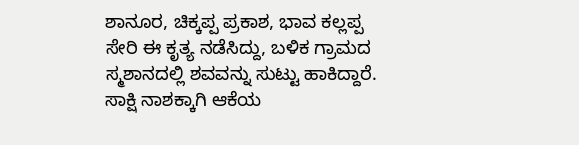ಶಾನೂರ, ಚಿಕ್ಕಪ್ಪ ಪ್ರಕಾಶ, ಭಾವ ಕಲ್ಲಪ್ಪ ಸೇರಿ ಈ ಕೃತ್ಯ ನಡೆಸಿದ್ದು, ಬಳಿಕ ಗ್ರಾಮದ ಸ್ಮಶಾನದಲ್ಲಿ ಶವವನ್ನು ಸುಟ್ಟು ಹಾಕಿದ್ದಾರೆ. ಸಾಕ್ಷಿ ನಾಶಕ್ಕಾಗಿ ಆಕೆಯ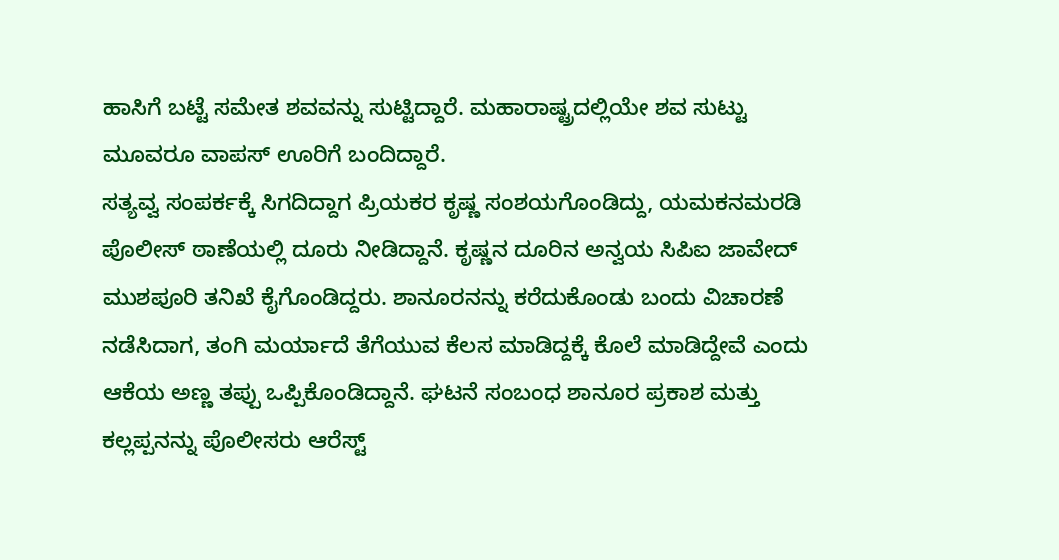ಹಾಸಿಗೆ ಬಟ್ಟೆ ಸಮೇತ ಶವವನ್ನು ಸುಟ್ಟಿದ್ದಾರೆ. ಮಹಾರಾಷ್ಟ್ರದಲ್ಲಿಯೇ ಶವ ಸುಟ್ಟು ಮೂವರೂ ವಾಪಸ್ ಊರಿಗೆ ಬಂದಿದ್ದಾರೆ.
ಸತ್ಯವ್ವ ಸಂಪರ್ಕಕ್ಕೆ ಸಿಗದಿದ್ದಾಗ ಪ್ರಿಯಕರ ಕೃಷ್ಣ ಸಂಶಯಗೊಂಡಿದ್ದು, ಯಮಕನಮರಡಿ ಪೊಲೀಸ್ ಠಾಣೆಯಲ್ಲಿ ದೂರು ನೀಡಿದ್ದಾನೆ. ಕೃಷ್ಣನ ದೂರಿನ ಅನ್ವಯ ಸಿಪಿಐ ಜಾವೇದ್ ಮುಶಪೂರಿ ತನಿಖೆ ಕೈಗೊಂಡಿದ್ದರು. ಶಾನೂರನನ್ನು ಕರೆದುಕೊಂಡು ಬಂದು ವಿಚಾರಣೆ ನಡೆಸಿದಾಗ, ತಂಗಿ ಮರ್ಯಾದೆ ತೆಗೆಯುವ ಕೆಲಸ ಮಾಡಿದ್ದಕ್ಕೆ ಕೊಲೆ ಮಾಡಿದ್ದೇವೆ ಎಂದು ಆಕೆಯ ಅಣ್ಣ ತಪ್ಪು ಒಪ್ಪಿಕೊಂಡಿದ್ದಾನೆ. ಘಟನೆ ಸಂಬಂಧ ಶಾನೂರ ಪ್ರಕಾಶ ಮತ್ತು ಕಲ್ಲಪ್ಪನನ್ನು ಪೊಲೀಸರು ಆರೆಸ್ಟ್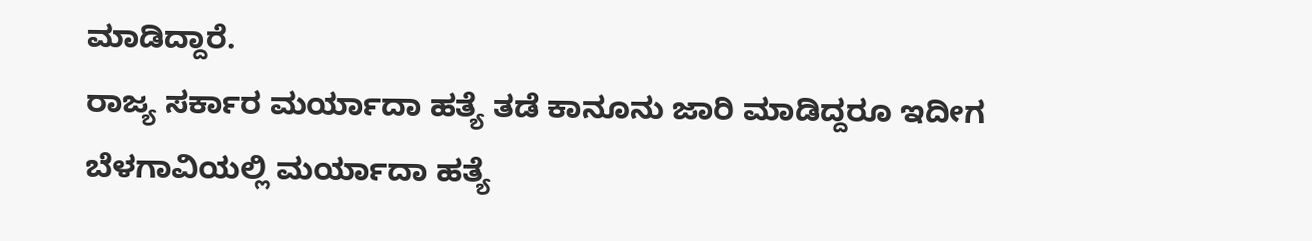ಮಾಡಿದ್ದಾರೆ.
ರಾಜ್ಯ ಸರ್ಕಾರ ಮರ್ಯಾದಾ ಹತ್ಯೆ ತಡೆ ಕಾನೂನು ಜಾರಿ ಮಾಡಿದ್ದರೂ ಇದೀಗ ಬೆಳಗಾವಿಯಲ್ಲಿ ಮರ್ಯಾದಾ ಹತ್ಯೆ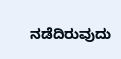ನಡೆದಿರುವುದು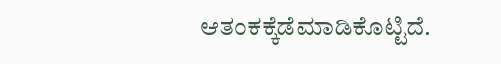ಆತಂಕಕ್ಕೆಡೆಮಾಡಿಕೊಟ್ಟಿದೆ.